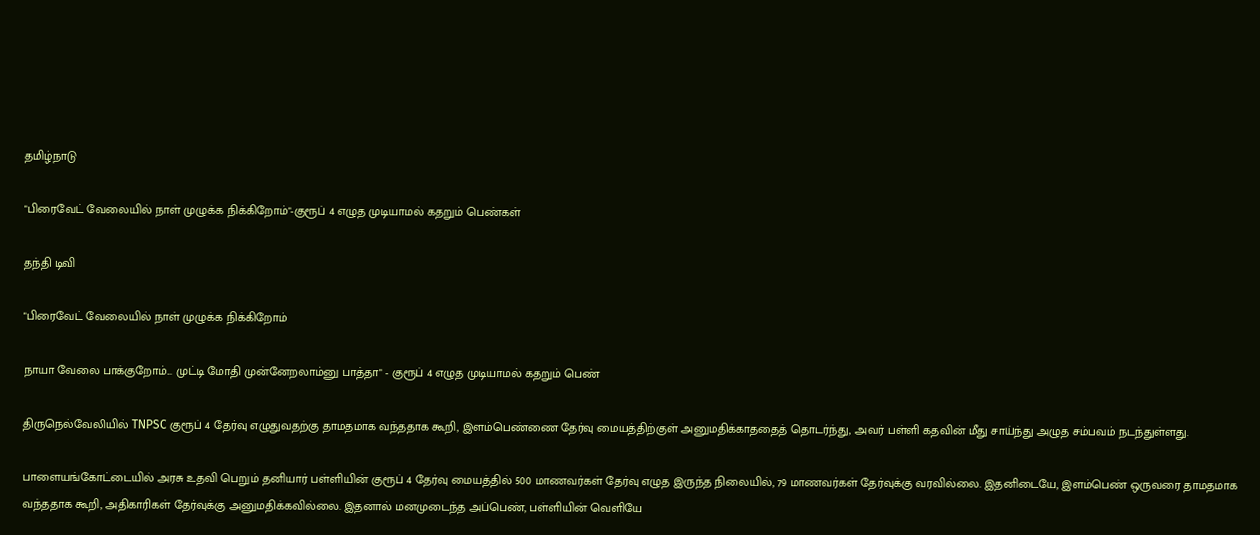தமிழ்நாடு

"பிரைவேட் வேலையில் நாள் முழுக்க நிக்கிறோம்"-குரூப் 4 எழுத முடியாமல் கதறும் பெண்கள்

தந்தி டிவி

"பிரைவேட் வேலையில் நாள் முழுக்க நிக்கிறோம்

நாயா வேலை பாக்குறோம்... முட்டி மோதி முன்னேறலாம்னு பாத்தா" - குரூப் 4 எழுத முடியாமல் கதறும் பெண்

திருநெல்வேலியில் TNPSC குரூப் 4 தேர்வு எழுதுவதற்கு தாமதமாக வந்ததாக கூறி, இளம்பெண்ணை தேர்வு மையத்திற்குள் அனுமதிக்காததைத் தொடர்ந்து, அவர் பள்ளி கதவின் மீது சாய்ந்து அழுத சம்பவம் நடந்துள்ளது.

பாளையங்கோட்டையில் அரசு உதவி பெறும் தனியார் பள்ளியின் குரூப் 4 தேர்வு மையத்தில் 500 மாணவர்கள் தேர்வு எழுத இருந்த நிலையில், 79 மாணவர்கள் தேர்வுக்கு வரவில்லை. இதனிடையே, இளம்பெண் ஒருவரை தாமதமாக வந்ததாக கூறி, அதிகாரிகள் தேர்வுக்கு அனுமதிக்கவில்லை. இதனால் மனமுடைந்த அப்பெண், பள்ளியின் வெளியே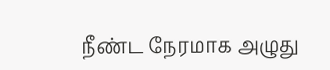நீண்ட நேரமாக அழுது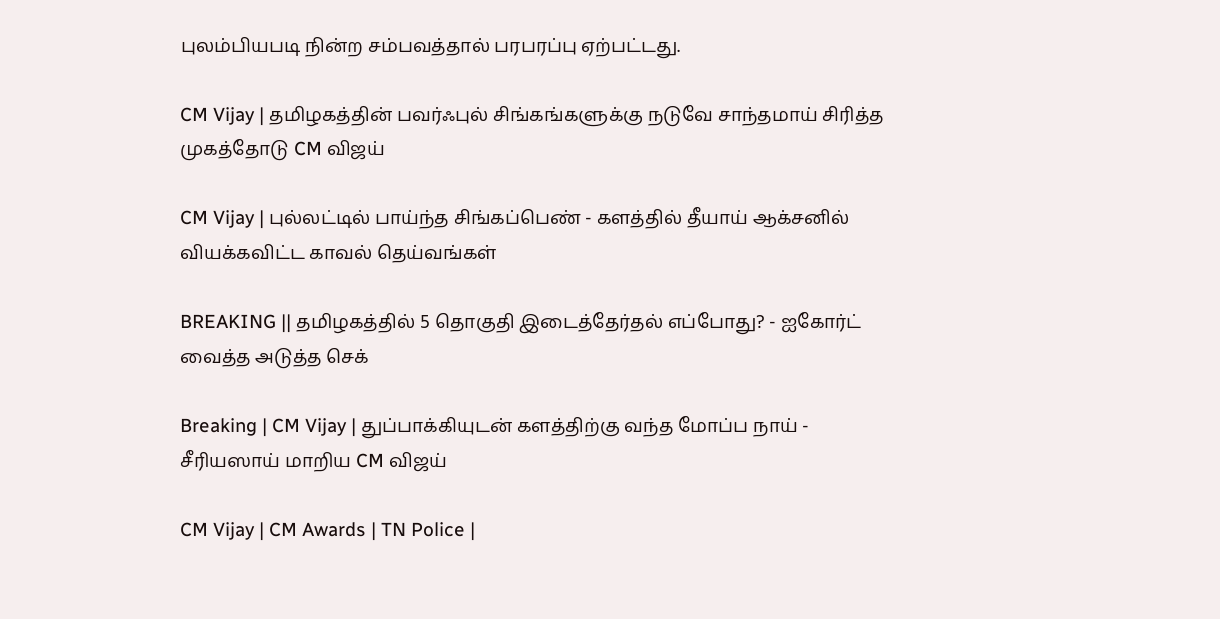புலம்பியபடி நின்ற சம்பவத்தால் பரபரப்பு ஏற்பட்டது.

CM Vijay | தமிழகத்தின் பவர்ஃபுல் சிங்கங்களுக்கு நடுவே சாந்தமாய் சிரித்த முகத்தோடு CM விஜய்

CM Vijay | புல்லட்டில் பாய்ந்த சிங்கப்பெண் - களத்தில் தீயாய் ஆக்சனில் வியக்கவிட்ட காவல் தெய்வங்கள்

BREAKING || தமிழகத்தில் 5 தொகுதி இடைத்தேர்தல் எப்போது? - ஐகோர்ட் வைத்த அடுத்த செக்

Breaking | CM Vijay | துப்பாக்கியுடன் களத்திற்கு வந்த மோப்ப நாய் - சீரியஸாய் மாறிய CM விஜய்

CM Vijay | CM Awards | TN Police |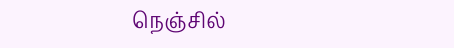நெஞ்சில்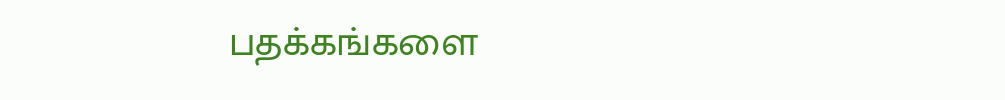பதக்கங்களை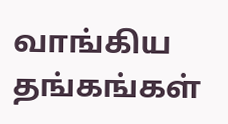வாங்கிய தங்கங்கள்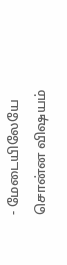- மேடையிலேயே சொன்ன விஷயம்